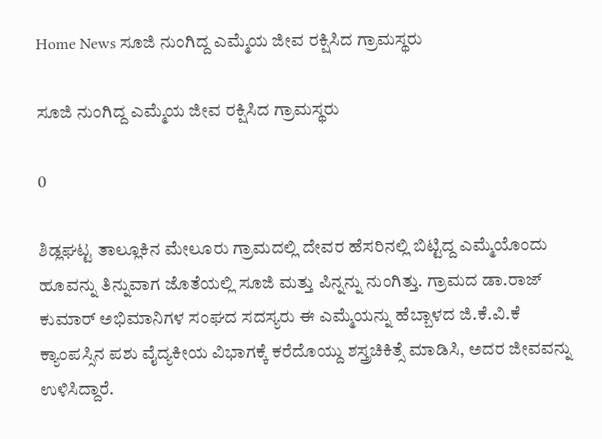Home News ಸೂಜಿ ನುಂಗಿದ್ದ ಎಮ್ಮೆಯ ಜೀವ ರಕ್ಷಿಸಿದ ಗ್ರಾಮಸ್ಥರು

ಸೂಜಿ ನುಂಗಿದ್ದ ಎಮ್ಮೆಯ ಜೀವ ರಕ್ಷಿಸಿದ ಗ್ರಾಮಸ್ಥರು

0

ಶಿಡ್ಲಘಟ್ಟ ತಾಲ್ಲೂಕಿನ ಮೇಲೂರು ಗ್ರಾಮದಲ್ಲಿ ದೇವರ ಹೆಸರಿನಲ್ಲಿ ಬಿಟ್ಟಿದ್ದ ಎಮ್ಮೆಯೊಂದು ಹೂವನ್ನು ತಿನ್ನುವಾಗ ಜೊತೆಯಲ್ಲಿ ಸೂಜಿ ಮತ್ತು ಪಿನ್ನನ್ನು ನುಂಗಿತ್ತು. ಗ್ರಾಮದ ಡಾ.ರಾಜ್ ಕುಮಾರ್ ಅಭಿಮಾನಿಗಳ ಸಂಘದ ಸದಸ್ಯರು ಈ ಎಮ್ಮೆಯನ್ನು ಹೆಬ್ಬಾಳದ ಜಿ.ಕೆ.ವಿ.ಕೆ ಕ್ಯಾಂಪಸ್ಸಿನ ಪಶು ವೈದ್ಯಕೀಯ ವಿಭಾಗಕ್ಕೆ ಕರೆದೊಯ್ದು ಶಸ್ತ್ರಚಿಕಿತ್ಸೆ ಮಾಡಿಸಿ, ಅದರ ಜೀವವನ್ನು ಉಳಿಸಿದ್ದಾರೆ.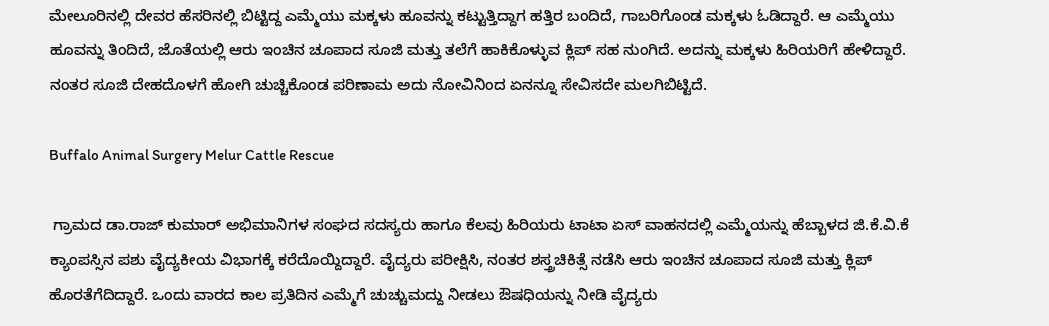ಮೇಲೂರಿನಲ್ಲಿ ದೇವರ ಹೆಸರಿನಲ್ಲಿ ಬಿಟ್ಟಿದ್ದ ಎಮ್ಮೆಯು ಮಕ್ಕಳು ಹೂವನ್ನು ಕಟ್ಟುತ್ತಿದ್ದಾಗ ಹತ್ತಿರ ಬಂದಿದೆ, ಗಾಬರಿಗೊಂಡ ಮಕ್ಕಳು ಓಡಿದ್ದಾರೆ. ಆ ಎಮ್ಮೆಯು ಹೂವನ್ನು ತಿಂದಿದೆ, ಜೊತೆಯಲ್ಲಿ ಆರು ಇಂಚಿನ ಚೂಪಾದ ಸೂಜಿ ಮತ್ತು ತಲೆಗೆ ಹಾಕಿಕೊಳ್ಳುವ ಕ್ಲಿಪ್ ಸಹ ನುಂಗಿದೆ. ಅದನ್ನು ಮಕ್ಕಳು ಹಿರಿಯರಿಗೆ ಹೇಳಿದ್ದಾರೆ. ನಂತರ ಸೂಜಿ ದೇಹದೊಳಗೆ ಹೋಗಿ ಚುಚ್ಚಿಕೊಂಡ ಪರಿಣಾಮ ಅದು ನೋವಿನಿಂದ ಏನನ್ನೂ ಸೇವಿಸದೇ ಮಲಗಿಬಿಟ್ಟಿದೆ.

Buffalo Animal Surgery Melur Cattle Rescue

 ಗ್ರಾಮದ ಡಾ.ರಾಜ್ ಕುಮಾರ್ ಅಭಿಮಾನಿಗಳ ಸಂಘದ ಸದಸ್ಯರು ಹಾಗೂ ಕೆಲವು ಹಿರಿಯರು ಟಾಟಾ ಏಸ್ ವಾಹನದಲ್ಲಿ ಎಮ್ಮೆಯನ್ನು ಹೆಬ್ಬಾಳದ ಜಿ.ಕೆ.ವಿ.ಕೆ ಕ್ಯಾಂಪಸ್ಸಿನ ಪಶು ವೈದ್ಯಕೀಯ ವಿಭಾಗಕ್ಕೆ ಕರೆದೊಯ್ದಿದ್ದಾರೆ. ವೈದ್ಯರು ಪರೀಕ್ಷಿಸಿ, ನಂತರ ಶಸ್ತ್ರಚಿಕಿತ್ಸೆ ನಡೆಸಿ ಆರು ಇಂಚಿನ ಚೂಪಾದ ಸೂಜಿ ಮತ್ತು ಕ್ಲಿಪ್ ಹೊರತೆಗೆದಿದ್ದಾರೆ. ಒಂದು ವಾರದ ಕಾಲ ಪ್ರತಿದಿನ ಎಮ್ಮೆಗೆ ಚುಚ್ಚುಮದ್ದು ನೀಡಲು ಔಷಧಿಯನ್ನು ನೀಡಿ ವೈದ್ಯರು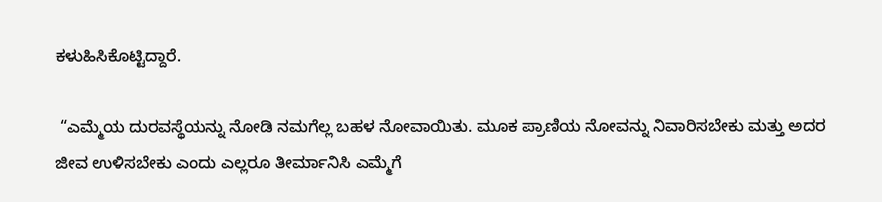ಕಳುಹಿಸಿಕೊಟ್ಟಿದ್ದಾರೆ.

 “ಎಮ್ಮೆಯ ದುರವಸ್ಥೆಯನ್ನು ನೋಡಿ ನಮಗೆಲ್ಲ ಬಹಳ ನೋವಾಯಿತು. ಮೂಕ ಪ್ರಾಣಿಯ ನೋವನ್ನು ನಿವಾರಿಸಬೇಕು ಮತ್ತು ಅದರ ಜೀವ ಉಳಿಸಬೇಕು ಎಂದು ಎಲ್ಲರೂ ತೀರ್ಮಾನಿಸಿ ಎಮ್ಮೆಗೆ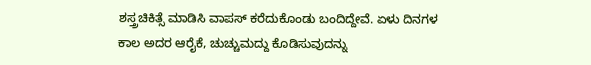ಶಸ್ತ್ರಚಿಕಿತ್ಸೆ ಮಾಡಿಸಿ ವಾಪಸ್ ಕರೆದುಕೊಂಡು ಬಂದಿದ್ದೇವೆ. ಏಳು ದಿನಗಳ ಕಾಲ ಅದರ ಆರೈಕೆ, ಚುಚ್ಚುಮದ್ದು ಕೊಡಿಸುವುದನ್ನು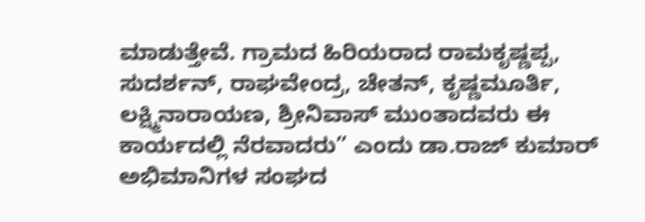ಮಾಡುತ್ತೇವೆ. ಗ್ರಾಮದ ಹಿರಿಯರಾದ ರಾಮಕೃಷ್ಣಪ್ಪ, ಸುದರ್ಶನ್, ರಾಘವೇಂದ್ರ, ಚೇತನ್, ಕೃಷ್ಣಮೂರ್ತಿ, ಲಕ್ಷ್ಮಿನಾರಾಯಣ, ಶ್ರೀನಿವಾಸ್ ಮುಂತಾದವರು ಈ ಕಾರ್ಯದಲ್ಲಿ ನೆರವಾದರು” ಎಂದು ಡಾ.ರಾಜ್ ಕುಮಾರ್ ಅಭಿಮಾನಿಗಳ ಸಂಘದ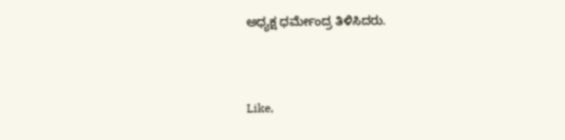ಅಧ್ಯಕ್ಷ ಧರ್ಮೇಂದ್ರ ತಿಳಿಸಿದರು.



Like,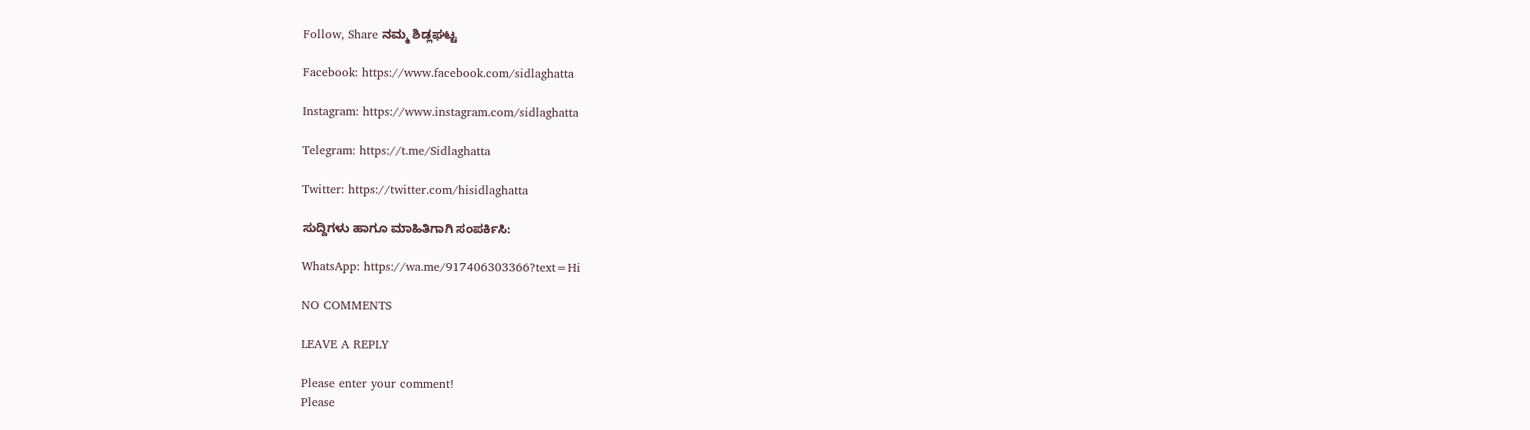Follow, Share ನಮ್ಮ ಶಿಡ್ಲಘಟ್ಟ

Facebook: https://www.facebook.com/sidlaghatta

Instagram: https://www.instagram.com/sidlaghatta

Telegram: https://t.me/Sidlaghatta

Twitter: https://twitter.com/hisidlaghatta

ಸುದ್ದಿಗಳು ಹಾಗೂ ಮಾಹಿತಿಗಾಗಿ ಸಂಪರ್ಕಿಸಿ:

WhatsApp: https://wa.me/917406303366?text=Hi

NO COMMENTS

LEAVE A REPLY

Please enter your comment!
Please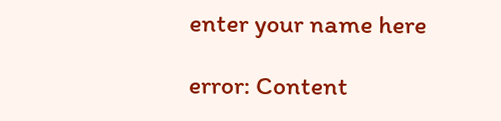enter your name here

error: Content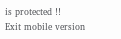is protected !!
Exit mobile version